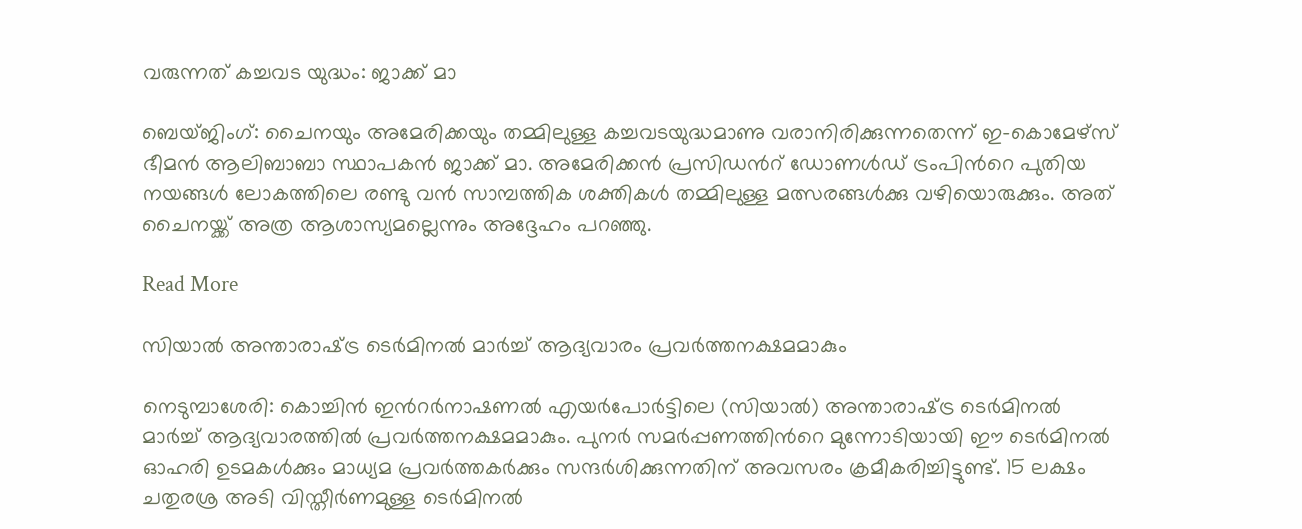വരുന്നത് കച്ചവട യുദ്ധം: ജാക്ക് മാ

ബെയ്ജിംഗ്: ചൈനയും അമേരിക്കയും തമ്മിലുള്ള കച്ചവടയുദ്ധമാണു വരാനിരിക്കുന്നതെന്ന് ഇ-കൊമേഴ്സ് ഭീമൻ ആലിബാബാ സ്ഥാപകൻ ജാക്ക് മാ. അമേരിക്കൻ പ്രസിഡന്‍റ് ഡോണൾഡ് ട്രംപിന്‍റെ പുതിയ നയങ്ങൾ ലോകത്തിലെ രണ്ടു വൻ സാമ്പത്തിക ശക്തികൾ തമ്മിലുള്ള മത്സരങ്ങൾക്കു വഴിയൊരുക്കും. അത് ചൈനയ്ക്ക് അത്ര ആശാസ്യമല്ലെന്നും അദ്ദേഹം പറഞ്ഞു.

Read More

സിയാൽ അന്താരാഷ്‌ട്ര ടെർമിനൽ മാർച്ച് ആദ്യവാരം പ്രവർത്തനക്ഷമമാകും

നെടുമ്പാശേരി: കൊച്ചിൻ ഇന്‍റർനാഷണൽ എയർപോർട്ടിലെ (സിയാൽ) അന്താരാഷ്‌ട്ര ടെർമിനൽ മാർച്ച് ആദ്യവാരത്തിൽ പ്രവർത്തനക്ഷമമാകും. പുനർ സമർപ്പണത്തിന്‍റെ മുന്നോടിയായി ഈ ടെർമിനൽ ഓഹരി ഉടമകൾക്കും മാധ്യമ പ്രവർത്തകർക്കും സന്ദർശിക്കുന്നതിന് അവസരം ക്രമീകരിച്ചിട്ടുണ്ട്. 15 ലക്ഷം ചതുരശ്ര അടി വിസ്തീർണമുള്ള ടെർമിനൽ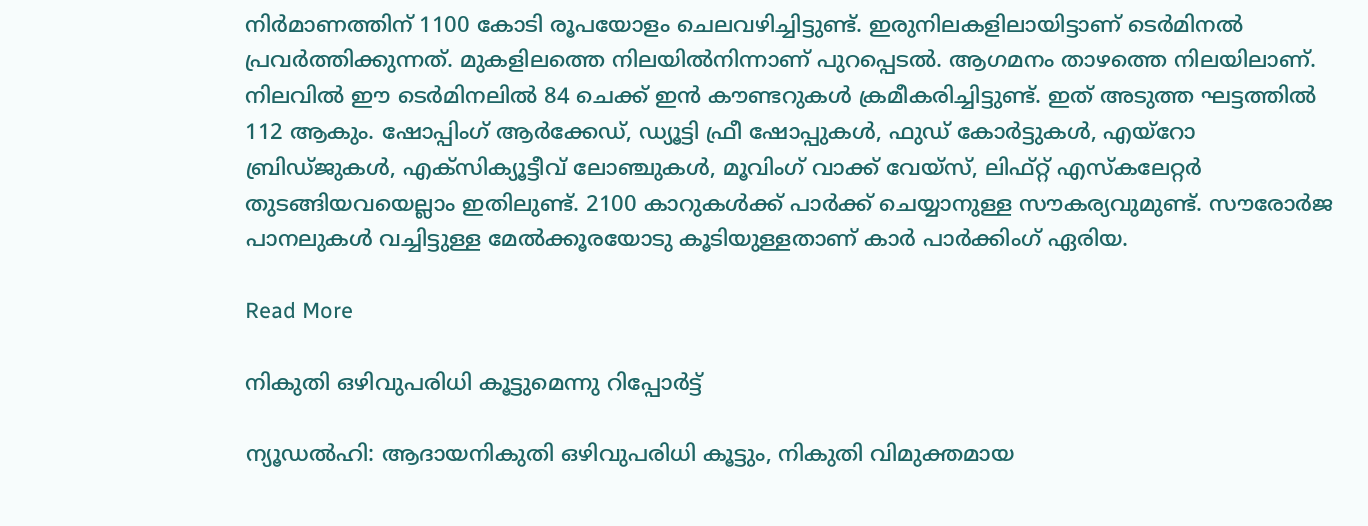നിർമാണത്തിന് 1100 കോടി രൂപയോളം ചെലവഴിച്ചിട്ടുണ്ട്. ഇരുനിലകളിലായിട്ടാണ് ടെർമിനൽ പ്രവർത്തിക്കുന്നത്. മുകളിലത്തെ നിലയിൽനിന്നാണ് പുറപ്പെടൽ. ആഗമനം താഴത്തെ നിലയിലാണ്. നിലവിൽ ഈ ടെർമിനലിൽ 84 ചെക്ക് ഇൻ കൗണ്ടറുകൾ ക്രമീകരിച്ചിട്ടുണ്ട്. ഇത് അടുത്ത ഘട്ടത്തിൽ 112 ആകും. ഷോപ്പിംഗ് ആർക്കേഡ്, ഡ്യൂട്ടി ഫ്രീ ഷോപ്പുകൾ, ഫുഡ് കോർട്ടുകൾ, എയ്റോ ബ്രിഡ്ജുകൾ, എക്സിക്യൂട്ടീവ് ലോഞ്ചുകൾ, മൂവിംഗ് വാക്ക് വേയ്സ്, ലിഫ്റ്റ് എസ്കലേറ്റർ തുടങ്ങിയവയെല്ലാം ഇതിലുണ്ട്. 2100 കാറുകൾക്ക് പാർക്ക് ചെയ്യാനുള്ള സൗകര്യവുമുണ്ട്. സൗരോർജ പാനലുകൾ വച്ചിട്ടുള്ള മേൽക്കൂരയോടു കൂടിയുള്ളതാണ് കാർ പാർക്കിംഗ് ഏരിയ.

Read More

നികുതി ഒഴിവുപരിധി കൂട്ടുമെന്നു റിപ്പോർട്ട്

ന്യൂഡൽഹി: ആദായനികുതി ഒഴിവുപരിധി കൂട്ടും, നികുതി വിമുക്തമായ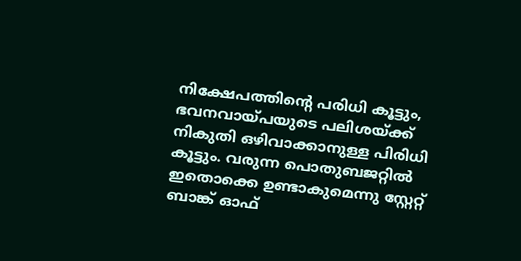നിക്ഷേപത്തിന്‍റെ പരിധി കൂട്ടും, ഭവനവായ്പയുടെ പലിശയ്ക്ക് നികുതി ഒഴിവാക്കാനുള്ള പിരിധി കൂട്ടും. വരുന്ന പൊതുബജറ്റിൽ ഇതൊക്കെ ഉണ്ടാകുമെന്നു സ്റ്റേറ്റ് ബാങ്ക് ഓഫ്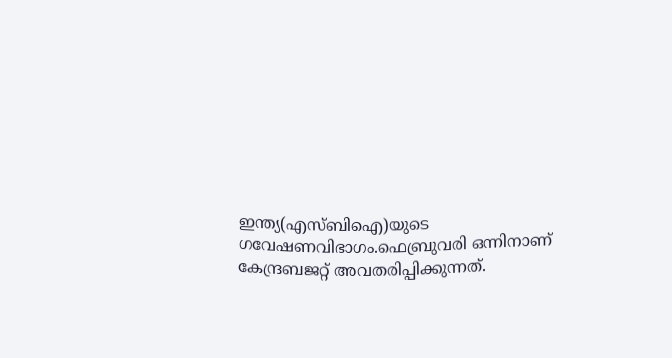ഇന്ത്യ(എസ്ബിഐ)യുടെ ഗവേഷണവിഭാഗം.ഫെബ്രുവരി ഒന്നിനാണ് കേന്ദ്രബജറ്റ് അവതരിപ്പിക്കുന്നത്.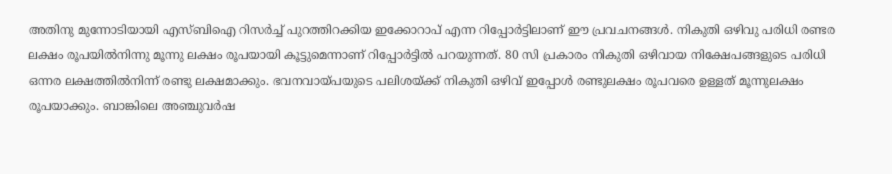അതിനു മുന്നോടിയായി എസ്ബിഐ റിസർച്ച് പുറത്തിറക്കിയ ഇക്കോറാപ് എന്ന റിപ്പോർട്ടിലാണ് ഈ പ്രവചനങ്ങൾ. നികുതി ഒഴിവു പരിധി രണ്ടര ലക്ഷം രൂപയിൽനിന്നു മൂന്നു ലക്ഷം രൂപയായി കൂട്ടുമെന്നാണ് റിപ്പോർട്ടിൽ പറയുന്നത്. 80 സി പ്രകാരം നികുതി ഒഴിവായ നിക്ഷേപങ്ങളുടെ പരിധി ഒന്നര ലക്ഷത്തിൽനിന്ന് രണ്ടു ലക്ഷമാക്കും. ഭവനവായ്പയുടെ പലിശയ്ക്ക് നികുതി ഒഴിവ് ഇപ്പോൾ രണ്ടുലക്ഷം രൂപവരെ ഉള്ളത് മൂന്നുലക്ഷം രൂപയാക്കും. ബാങ്കിലെ അഞ്ചുവർഷ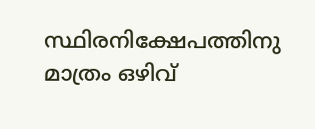സ്ഥിരനിക്ഷേപത്തിനു മാത്രം ഒഴിവ്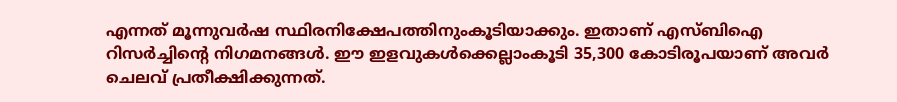എന്നത് മൂന്നുവർഷ സ്ഥിരനിക്ഷേപത്തിനുംകൂടിയാക്കും. ഇതാണ് എസ്ബിഐ റിസർച്ചിന്‍റെ നിഗമനങ്ങൾ. ഈ ഇളവുകൾക്കെല്ലാംകൂടി 35,300 കോടിരൂപയാണ് അവർ ചെലവ് പ്രതീക്ഷിക്കുന്നത്.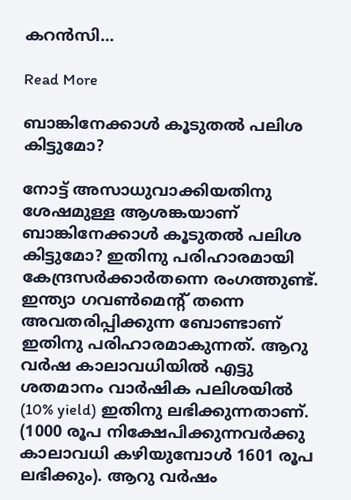കറൻസി…

Read More

ബാങ്കിനേക്കാൾ കൂടുതൽ പലിശ കിട്ടുമോ‍?

നോട്ട് അസാധുവാക്കിയതിനു ശേഷമുള്ള ആശങ്കയാണ് ബാങ്കിനേക്കാൾ കൂടുതൽ പലിശ കിട്ടുമോ? ഇതിനു പരിഹാരമായി കേന്ദ്രസർക്കാർതന്നെ രംഗത്തുണ്ട്. ഇന്ത്യാ ഗവൺമെന്‍റ് തന്നെ അവതരിപ്പിക്കുന്ന ബോണ്ടാണ് ഇതിനു പരിഹാരമാകുന്നത്. ആറു വർഷ കാലാവധിയിൽ എട്ടു ശതമാനം വാർഷിക പലിശയിൽ (10% yield) ഇതിനു ലഭിക്കുന്നതാണ്. (1000 രൂപ നിക്ഷേപിക്കുന്നവർക്കു കാലാവധി കഴിയുമ്പോൾ 1601 രൂപ ലഭിക്കും). ആറു വർഷം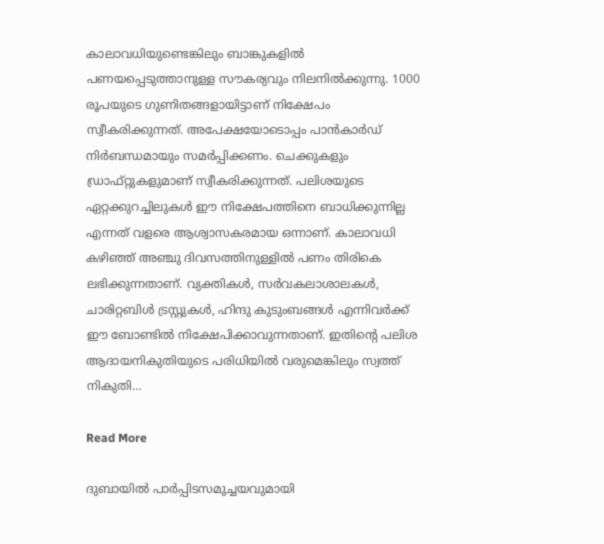കാലാവധിയുണ്ടെങ്കിലും ബാങ്കുകളിൽ പണയപ്പെടുത്താനുള്ള സൗകര്യവും നിലനിൽക്കുന്നു. 1000 രൂപയുടെ ഗുണിതങ്ങളായിട്ടാണ് നിക്ഷേപം സ്വീകരിക്കുന്നത്. അപേക്ഷയോടൊപ്പം പാൻകാർഡ് നിർബന്ധമായും സമർപ്പിക്കണം. ചെക്കുകളും ഡ്രാഫ്റ്റുകളുമാണ് സ്വീകരിക്കുന്നത്. പലിശയുടെ ഏറ്റക്കുറച്ചിലുകൾ ഈ നിക്ഷേപത്തിനെ ബാധിക്കുന്നില്ല എന്നത് വളരെ ആശ്വാസകരമായ ഒന്നാണ്. കാലാവധി കഴിഞ്ഞ് അഞ്ചു ദിവസത്തിനുള്ളിൽ പണം തിരികെ ലഭിക്കുന്നതാണ്. വ്യക്തികൾ, സർവകലാശാലകൾ, ചാരിറ്റബിൾ ട്രസ്റ്റുകൾ, ഹിന്ദു കുടുംബങ്ങൾ എന്നിവർക്ക് ഈ ബോണ്ടിൽ നിക്ഷേപിക്കാവുന്നതാണ്. ഇതിന്‍റെ പലിശ ആദായനികുതിയുടെ പരിധിയിൽ വരുമെങ്കിലും സ്വത്ത് നികുതി…

Read More

ദുബായിൽ പാർപ്പിടസമുച്ചയവുമായി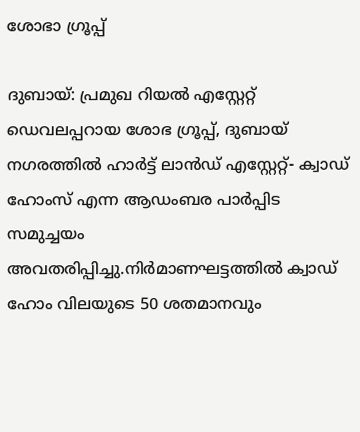ശോഭാ ഗ്രൂപ്പ്

ദുബായ്: പ്രമുഖ റിയൽ എസ്റ്റേറ്റ് ഡെവലപ്പറായ ശോഭ ഗ്രൂപ്പ്, ദുബായ് നഗരത്തിൽ ഹാർട്ട് ലാൻഡ് എസ്റ്റേറ്റ്- ക്വാഡ് ഹോംസ് എന്ന ആഡംബര പാർപ്പിട സമുച്ചയം അവതരിപ്പിച്ചു.നിർമാണഘട്ടത്തിൽ ക്വാഡ് ഹോം വിലയുടെ 50 ശതമാനവും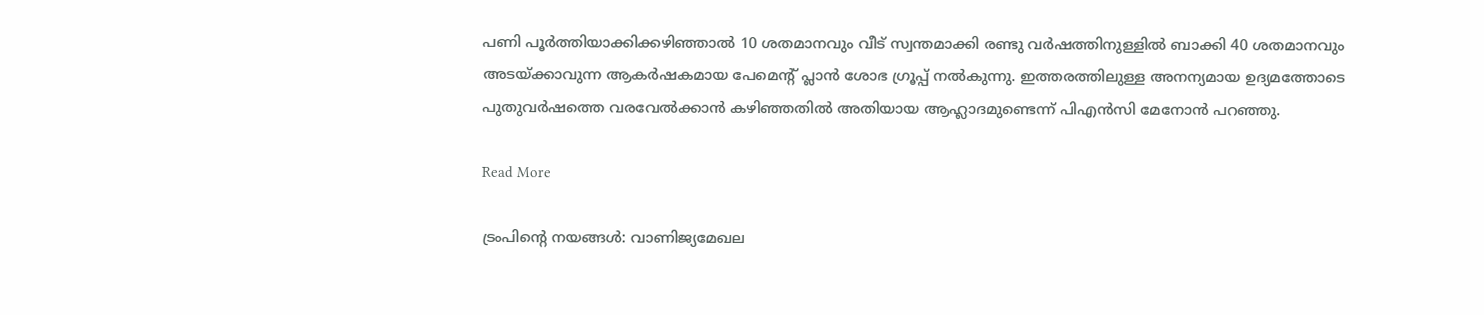പണി പൂർത്തിയാക്കിക്കഴിഞ്ഞാൽ 10 ശതമാനവും വീട് സ്വന്തമാക്കി രണ്ടു വർഷത്തിനുള്ളിൽ ബാക്കി 40 ശതമാനവും അടയ്ക്കാവുന്ന ആകർഷകമായ പേമെന്‍റ് പ്ലാൻ ശോഭ ഗ്രൂപ്പ് നൽകുന്നു. ഇത്തരത്തിലുള്ള അനന്യമായ ഉദ്യമത്തോടെ പുതുവർഷത്തെ വരവേൽക്കാൻ കഴിഞ്ഞതിൽ അതിയായ ആഹ്ലാദമുണ്ടെന്ന് പിഎൻസി മേനോൻ പറഞ്ഞു.

Read More

ട്രംപിന്റെ നയങ്ങള്‍: വാണിജ്യമേഖല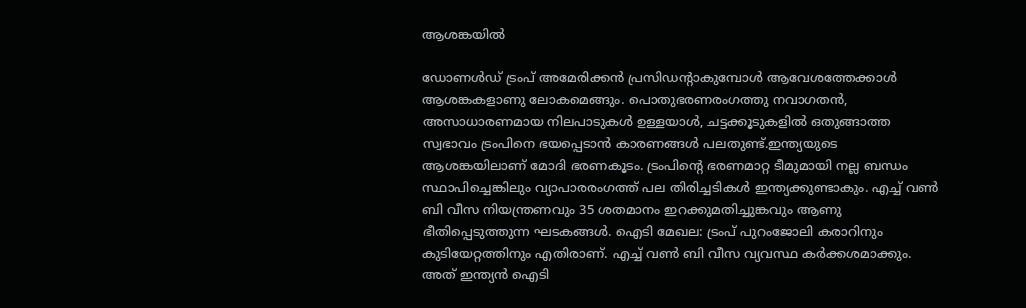ആശങ്കയില്‍

ഡോണള്‍ഡ് ട്രംപ് അമേരിക്കന്‍ പ്രസിഡന്റാകുമ്പോള്‍ ആവേശത്തേക്കാള്‍ ആശങ്കകളാണു ലോകമെങ്ങും. പൊതുഭരണരംഗത്തു നവാഗതന്‍, അസാധാരണമായ നിലപാടുകള്‍ ഉള്ളയാള്‍, ചട്ടക്കൂടുകളില്‍ ഒതുങ്ങാത്ത സ്വഭാവം ട്രംപിനെ ഭയപ്പെടാന്‍ കാരണങ്ങള്‍ പലതുണ്ട്.ഇന്ത്യയുടെ ആശങ്കയിലാണ് മോദി ഭരണകൂടം. ട്രംപിന്റെ ഭരണമാറ്റ ടീമുമായി നല്ല ബന്ധം സ്ഥാപിച്ചെങ്കിലും വ്യാപാരരംഗത്ത് പല തിരിച്ചടികള്‍ ഇന്ത്യക്കുണ്ടാകും. എച്ച് വണ്‍ ബി വീസ നിയന്ത്രണവും 35 ശതമാനം ഇറക്കുമതിച്ചുങ്കവും ആണു ഭീതിപ്പെടുത്തുന്ന ഘടകങ്ങള്‍. ഐടി മേഖല: ട്രംപ് പുറംജോലി കരാറിനും കുടിയേറ്റത്തിനും എതിരാണ്. എച്ച് വണ്‍ ബി വീസ വ്യവസ്ഥ കര്‍ക്കശമാക്കും. അത് ഇന്ത്യന്‍ ഐടി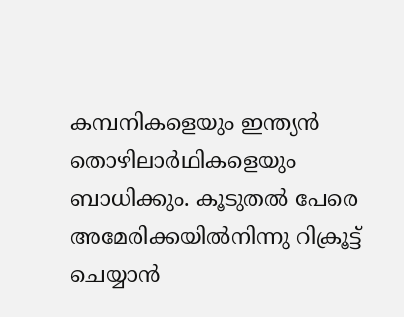കമ്പനികളെയും ഇന്ത്യന്‍ തൊഴിലാര്‍ഥികളെയും ബാധിക്കും. കൂടുതല്‍ പേരെ അമേരിക്കയില്‍നിന്നു റിക്രൂട്ട് ചെയ്യാന്‍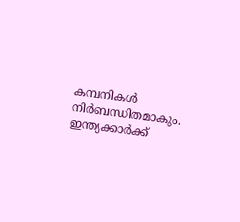കമ്പനികള്‍ നിര്‍ബന്ധിതമാകും. ഇന്ത്യക്കാര്‍ക്ക്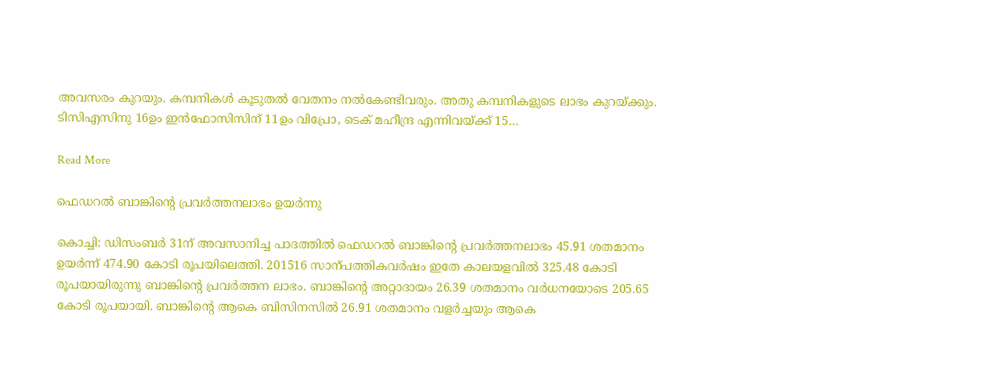അവസരം കുറയും. കമ്പനികള്‍ കൂടുതല്‍ വേതനം നല്‍കേണ്ടിവരും. അതു കമ്പനികളുടെ ലാഭം കുറയ്ക്കും. ടിസിഎസിനു 16ഉം ഇന്‍ഫോസിസിന് 11ഉം വിപ്രോ, ടെക് മഹീന്ദ്ര എന്നിവയ്ക്ക് 15…

Read More

ഫെഡറല്‍ ബാങ്കിന്റെ പ്രവര്‍ത്തനലാഭം ഉയര്‍ന്നു

കൊച്ചി: ഡിസംബര്‍ 31ന് അവസാനിച്ച പാദത്തില്‍ ഫെഡറല്‍ ബാങ്കിന്റെ പ്രവര്‍ത്തനലാഭം 45.91 ശതമാനം ഉയര്‍ന്ന് 474.90 കോടി രൂപയിലെത്തി. 201516 സാന്പത്തികവര്‍ഷം ഇതേ കാലയളവില്‍ 325.48 കോടി രൂപയായിരുന്നു ബാങ്കിന്റെ പ്രവര്‍ത്തന ലാഭം. ബാങ്കിന്റെ അറ്റാദായം 26.39 ശതമാനം വര്‍ധനയോടെ 205.65 കോടി രൂപയായി. ബാങ്കിന്റെ ആകെ ബിസിനസില്‍ 26.91 ശതമാനം വളര്‍ച്ചയും ആകെ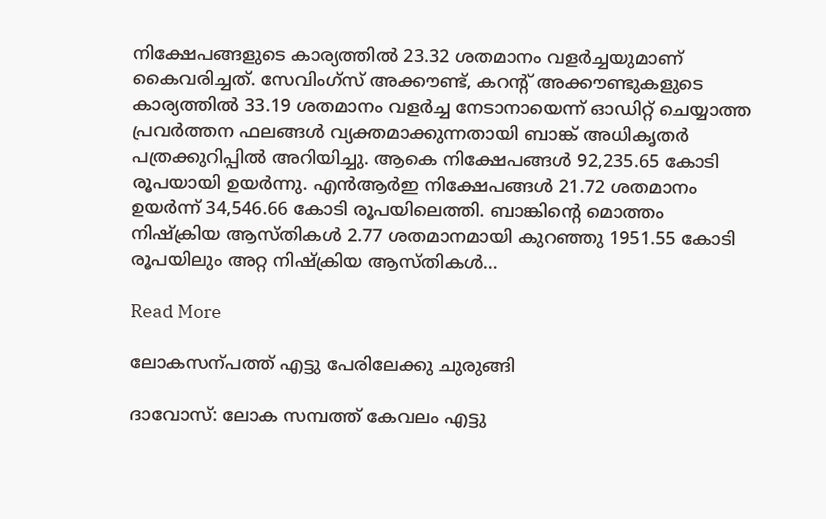നിക്ഷേപങ്ങളുടെ കാര്യത്തില്‍ 23.32 ശതമാനം വളര്‍ച്ചയുമാണ് കൈവരിച്ചത്. സേവിംഗ്‌സ് അക്കൗണ്ട്, കറന്റ് അക്കൗണ്ടുകളുടെ കാര്യത്തില്‍ 33.19 ശതമാനം വളര്‍ച്ച നേടാനായെന്ന് ഓഡിറ്റ് ചെയ്യാത്ത പ്രവര്‍ത്തന ഫലങ്ങള്‍ വ്യക്തമാക്കുന്നതായി ബാങ്ക് അധികൃതര്‍ പത്രക്കുറിപ്പില്‍ അറിയിച്ചു. ആകെ നിക്ഷേപങ്ങള്‍ 92,235.65 കോടി രൂപയായി ഉയര്‍ന്നു. എന്‍ആര്‍ഇ നിക്ഷേപങ്ങള്‍ 21.72 ശതമാനം ഉയര്‍ന്ന് 34,546.66 കോടി രൂപയിലെത്തി. ബാങ്കിന്റെ മൊത്തം നിഷ്‌ക്രിയ ആസ്തികള്‍ 2.77 ശതമാനമായി കുറഞ്ഞു 1951.55 കോടി രൂപയിലും അറ്റ നിഷ്‌ക്രിയ ആസ്തികള്‍…

Read More

ലോകസന്പത്ത് എട്ടു പേരിലേക്കു ചുരുങ്ങി

ദാവോസ്: ലോക സമ്പത്ത് കേവലം എട്ടു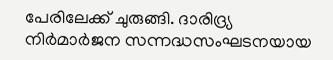പേരിലേക്ക് ചുരുങ്ങി. ദാരിദ്ര്യ നിർമാർജന സന്നദ്ധസംഘടനയായ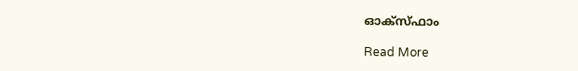ഓക്സ്ഫാം

Read More